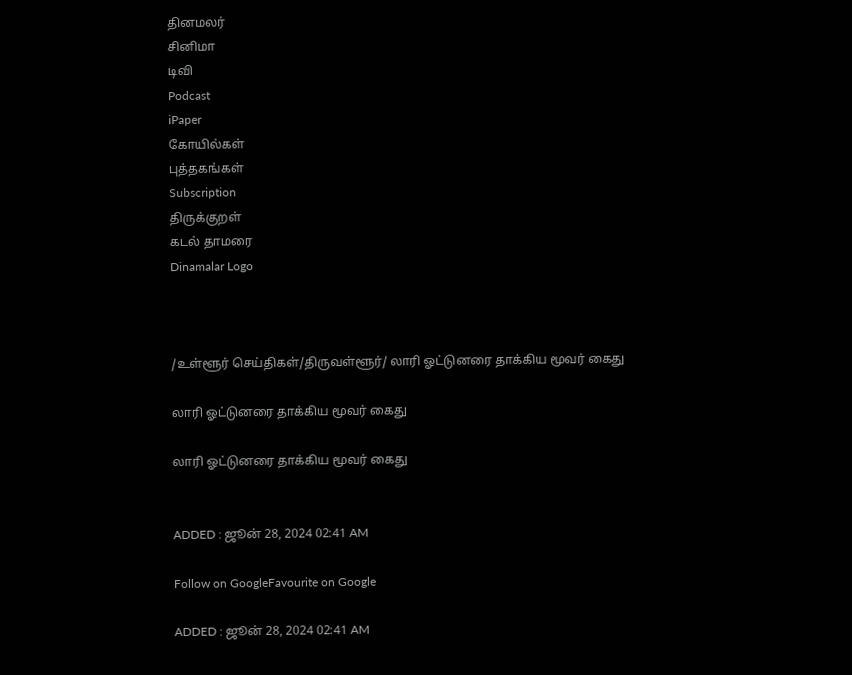தினமலர்
சினிமா
டிவி
Podcast
iPaper
கோயில்கள்
புத்தகங்கள்
Subscription
திருக்குறள்
கடல் தாமரை
Dinamalar Logo



/உள்ளூர் செய்திகள்/திருவள்ளூர்/ லாரி ஓட்டுனரை தாக்கிய மூவர் கைது

லாரி ஓட்டுனரை தாக்கிய மூவர் கைது

லாரி ஓட்டுனரை தாக்கிய மூவர் கைது


ADDED : ஜூன் 28, 2024 02:41 AM

Follow on GoogleFavourite on Google

ADDED : ஜூன் 28, 2024 02:41 AM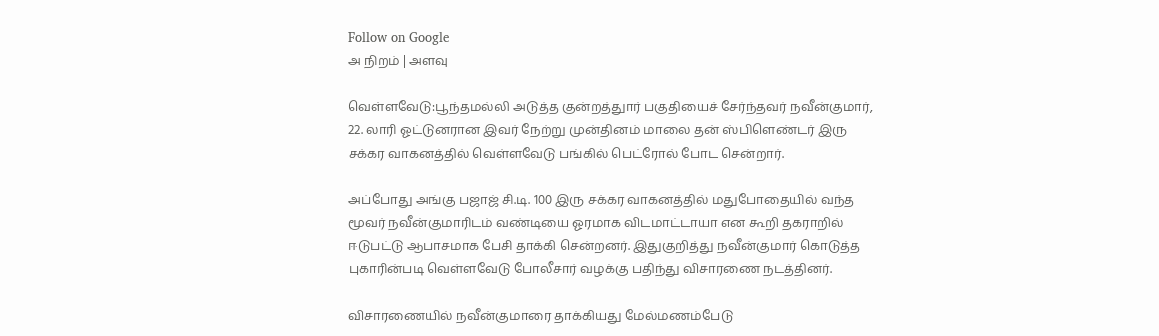Follow on Google
அ நிறம் | அளவு

வெள்ளவேடு:பூந்தமல்லி அடுத்த குன்றத்துார் பகுதியைச் சேர்ந்தவர் நவீன்குமார், 22. லாரி ஓட்டுனரான இவர் நேற்று முன்தினம் மாலை தன் ஸ்பிளெண்டர் இரு சக்கர வாகனத்தில் வெள்ளவேடு பங்கில் பெட்ரோல் போட சென்றார்.

அப்போது அங்கு பஜாஜ் சி.டி. 100 இரு சக்கர வாகனத்தில் மதுபோதையில் வந்த மூவர் நவீன்குமாரிடம் வண்டியை ஓரமாக விடமாட்டாயா என கூறி தகராறில் ஈடுபட்டு ஆபாசமாக பேசி தாக்கி சென்றனர். இதுகுறித்து நவீன்குமார் கொடுத்த புகாரின்படி வெள்ளவேடு போலீசார் வழக்கு பதிந்து விசாரணை நடத்தினர்.

விசாரணையில் நவீன்குமாரை தாக்கியது மேல்மணம்பேடு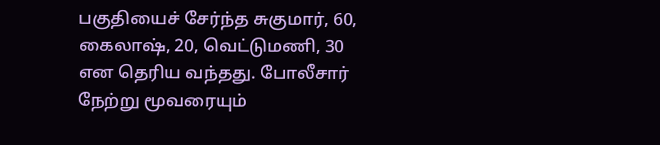பகுதியைச் சேர்ந்த சுகுமார், 60, கைலாஷ், 20, வெட்டுமணி, 30 என தெரிய வந்தது. போலீசார் நேற்று மூவரையும்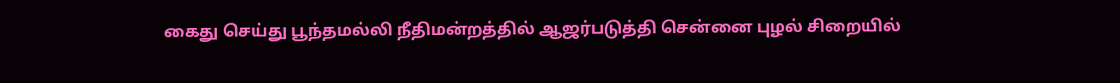கைது செய்து பூந்தமல்லி நீதிமன்றத்தில் ஆஜர்படுத்தி சென்னை புழல் சிறையில்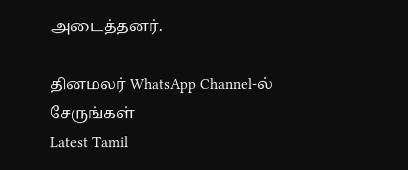அடைத்தனர்.

தினமலர் WhatsApp Channel-ல் சேருங்கள்
Latest Tamil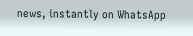news, instantly on WhatsApp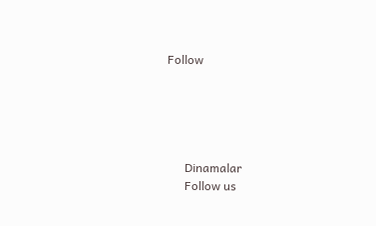Follow





      Dinamalar
      Follow us